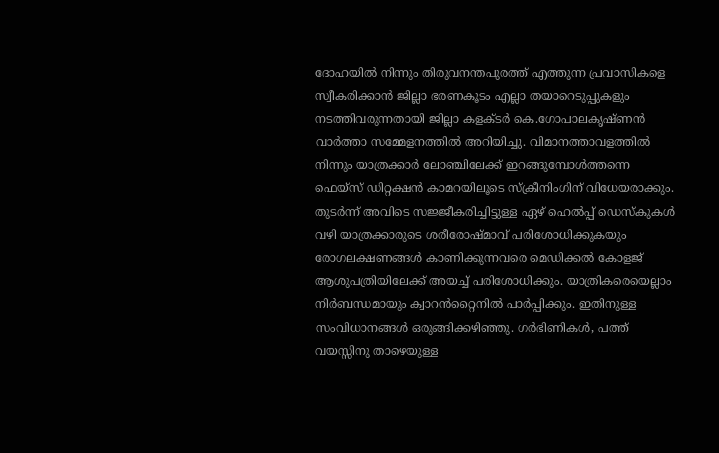ദോഹയിൽ നിന്നും തിരുവനന്തപുരത്ത് എത്തുന്ന പ്രവാസികളെ സ്വീകരിക്കാൻ ജില്ലാ ഭരണകൂടം എല്ലാ തയാറെടുപ്പുകളും നടത്തിവരുന്നതായി ജില്ലാ കളക്ടർ കെ.ഗോപാലകൃഷ്ണൻ വാർത്താ സമ്മേളനത്തിൽ അറിയിച്ചു. വിമാനത്താവളത്തിൽ നിന്നും യാത്രക്കാർ ലോഞ്ചിലേക്ക് ഇറങ്ങുമ്പോൾത്തന്നെ ഫെയ്സ് ഡിറ്റക്ഷൻ കാമറയിലൂടെ സ്ക്രീനിംഗിന് വിധേയരാക്കും. തുടർന്ന് അവിടെ സജ്ജീകരിച്ചിട്ടുള്ള ഏഴ് ഹെൽപ്പ് ഡെസ്കുകൾ വഴി യാത്രക്കാരുടെ ശരീരോഷ്മാവ് പരിശോധിക്കുകയും രോഗലക്ഷണങ്ങൾ കാണിക്കുന്നവരെ മെഡിക്കൽ കോളജ് ആശുപത്രിയിലേക്ക് അയച്ച് പരിശോധിക്കും. യാത്രികരെയെല്ലാം നിർബന്ധമായും ക്വാറൻറ്റൈനിൽ പാർപ്പിക്കും. ഇതിനുള്ള സംവിധാനങ്ങൾ ഒരുങ്ങിക്കഴിഞ്ഞു. ഗർഭിണികൾ, പത്ത് വയസ്സിനു താഴെയുള്ള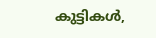കുട്ടികൾ,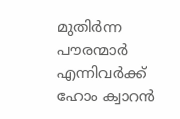മുതിർന്ന പൗരന്മാർ എന്നിവർക്ക് ഹോം ക്വാറൻ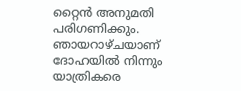റ്റൈൻ അനുമതി പരിഗണിക്കും. ഞായറാഴ്ചയാണ് ദോഹയിൽ നിന്നും യാത്രികരെ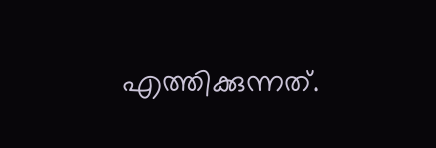എത്തിക്കുന്നത്.